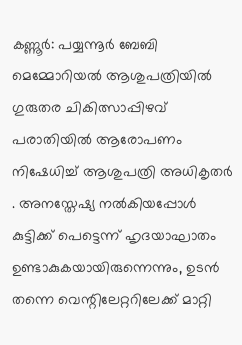കണ്ണൂർ: പയ്യന്നൂർ ബേബി മെമ്മോറിയൽ ആശുപത്രിയിൽ ഗുരുതര ചികിത്സാപ്പിഴവ് പരാതിയിൽ ആരോപണം നിഷേധിച്ച് ആശുപത്രി അധികൃതർ . അനസ്തേഷ്യ നൽകിയപ്പോൾ കുട്ടിക്ക് പെട്ടെന്ന് ഹൃദയാഘാതം ഉണ്ടാകുകയായിരുന്നെന്നും, ഉടൻ തന്നെ വെന്റിലേറ്ററിലേക്ക് മാറ്റി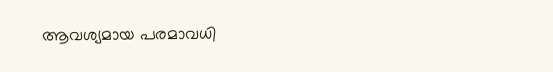ആവശ്യമായ പരമാവധി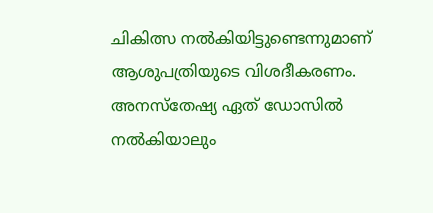ചികിത്സ നൽകിയിട്ടുണ്ടെന്നുമാണ് ആശുപത്രിയുടെ വിശദീകരണം.
അനസ്തേഷ്യ ഏത് ഡോസിൽ നൽകിയാലും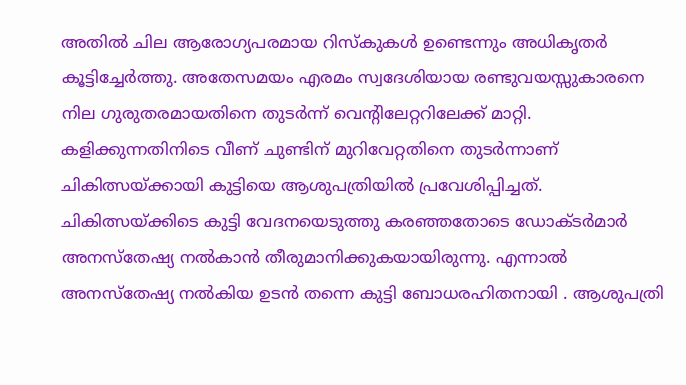അതിൽ ചില ആരോഗ്യപരമായ റിസ്കുകൾ ഉണ്ടെന്നും അധികൃതർ കൂട്ടിച്ചേർത്തു. അതേസമയം എരമം സ്വദേശിയായ രണ്ടുവയസ്സുകാരനെ നില ഗുരുതരമായതിനെ തുടർന്ന് വെന്റിലേറ്ററിലേക്ക് മാറ്റി. കളിക്കുന്നതിനിടെ വീണ് ചുണ്ടിന് മുറിവേറ്റതിനെ തുടർന്നാണ് ചികിത്സയ്ക്കായി കുട്ടിയെ ആശുപത്രിയിൽ പ്രവേശിപ്പിച്ചത്.
ചികിത്സയ്ക്കിടെ കുട്ടി വേദനയെടുത്തു കരഞ്ഞതോടെ ഡോക്ടർമാർ അനസ്തേഷ്യ നൽകാൻ തീരുമാനിക്കുകയായിരുന്നു. എന്നാൽ അനസ്തേഷ്യ നൽകിയ ഉടൻ തന്നെ കുട്ടി ബോധരഹിതനായി . ആശുപത്രി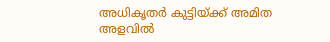അധികൃതർ കുട്ടിയ്ക്ക് അമിത അളവിൽ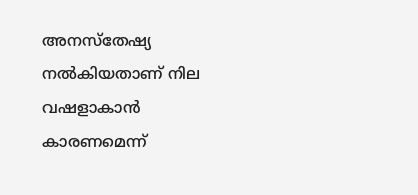അനസ്തേഷ്യ നൽകിയതാണ് നില വഷളാകാൻ കാരണമെന്ന്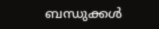ബന്ധുക്കൾ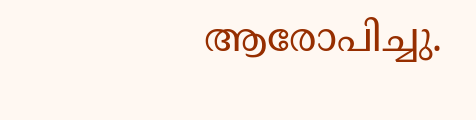ആരോപിച്ചു.